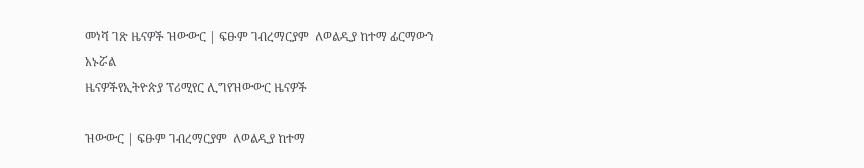መነሻ ገጽ ዜናዎች ዝውውር | ፍፁም ገብረማርያም  ለወልዲያ ከተማ ፊርማውን አኑሯል
ዜናዎችየኢትዮጵያ ፕሪሚየር ሊግየዝውውር ዜናዎች

ዝውውር | ፍፁም ገብረማርያም  ለወልዲያ ከተማ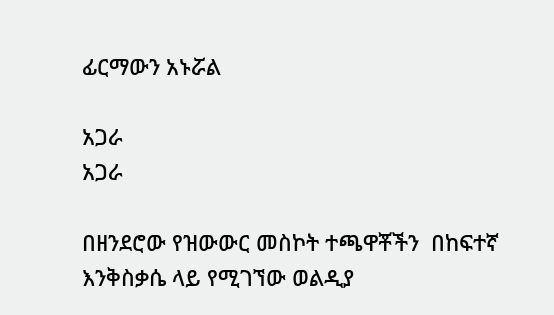ፊርማውን አኑሯል

አጋራ
አጋራ

በዘንደሮው የዝውውር መስኮት ተጫዋቾችን  በከፍተኛ እንቅስቃሴ ላይ የሚገኘው ወልዲያ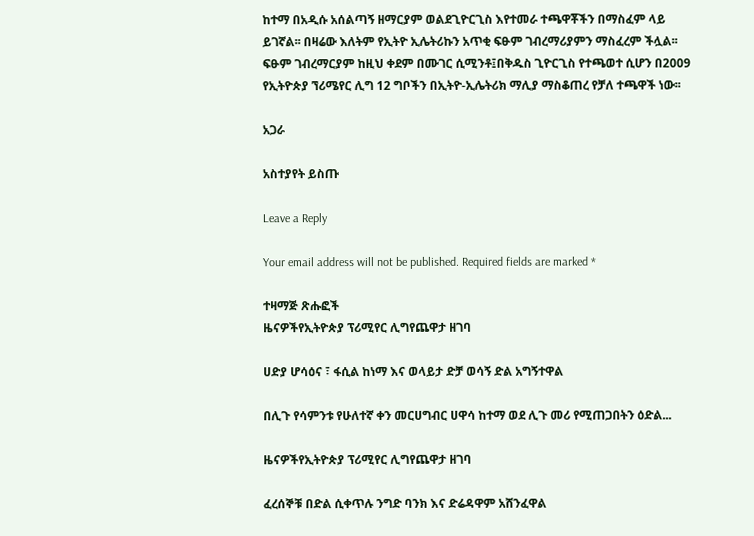ከተማ በአዲሱ አሰልጣኝ ዘማርያም ወልደጊዮርጊስ እየተመራ ተጫዋቾችን በማስፈም ላይ ይገኛል፡፡ በዛሬው እለትም የኢትዮ ኢሌትሪኩን አጥቂ ፍፁም ገብረማሪያምን ማስፈረም ችሏል፡፡ ፍፁም ገብረማርያም ከዚህ ቀደም በሙገር ሲሚንቶ፤በቅዱስ ጊዮርጊስ የተጫወተ ሲሆን በ2009 የኢትዮጵያ ኘሪሜየር ሊግ 12 ግቦችን በኢትዮ-ኢሌትሪክ ማሊያ ማስቆጠረ የቻለ ተጫዋች ነው፡፡

አጋራ

አስተያየት ይስጡ

Leave a Reply

Your email address will not be published. Required fields are marked *

ተዛማጅ ጽሑፎች
ዜናዎችየኢትዮጵያ ፕሪሚየር ሊግየጨዋታ ዘገባ

ሀድያ ሆሳዕና ፣ ፋሲል ከነማ እና ወላይታ ድቻ ወሳኝ ድል አግኝተዋል

በሊጉ የሳምንቱ የሁለተኛ ቀን መርሀግብር ሀዋሳ ከተማ ወደ ሊጉ መሪ የሚጠጋበትን ዕድል...

ዜናዎችየኢትዮጵያ ፕሪሚየር ሊግየጨዋታ ዘገባ

ፈረሰኞቹ በድል ሲቀጥሉ ንግድ ባንክ እና ድሬዳዋም አሸንፈዋል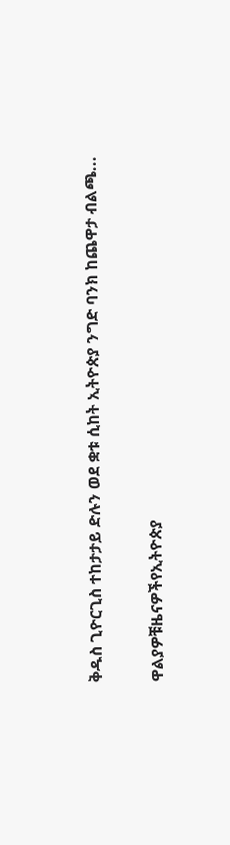ቅዱስ ጊዮርጊስ ተከታታይ ድሉን ወደ ቋቱ ሲከት ኢትዮጵያ ንግድ ባንክ ከጨዋታ ብልጫ...

ዋልያዎቹዜናዎችየኢትዮጵያ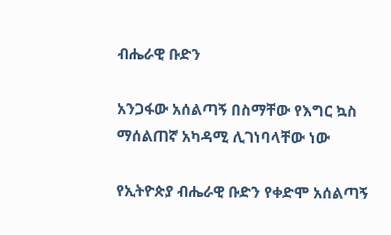ብሔራዊ ቡድን

አንጋፋው አሰልጣኝ በስማቸው የእግር ኳስ ማሰልጠኛ አካዳሚ ሊገነባላቸው ነው

የኢትዮጵያ ብሔራዊ ቡድን የቀድሞ አሰልጣኝ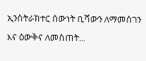ኢንስትራክተር ሰውነት ቢሻውን ለማመስገን እና ዕውቅና ለመስጠት...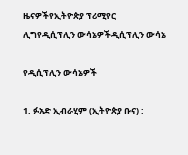ዜናዎችየኢትዮጵያ ፕሪሚየር ሊግየዲሲፕሊን ውሳኔዎችዲሲፕሊን ውሳኔ

የዲሲፕሊን ውሳኔዎች

1. ፉአድ ኢብራሂም (ኢትዮጵያ ቡና) :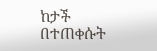ከታች በተጠቀሱት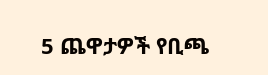5 ጨዋታዎች የቢጫ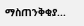ማስጠንቅቂያ...